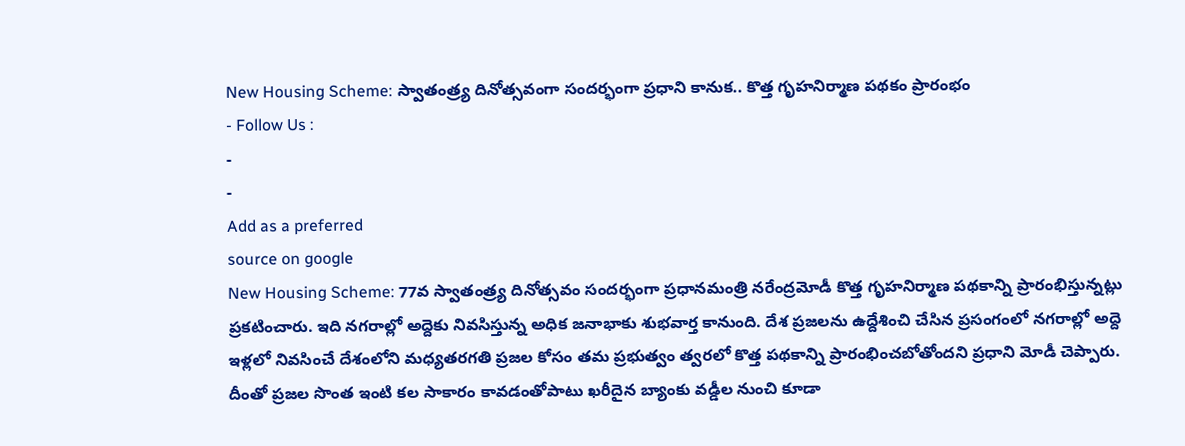New Housing Scheme: స్వాతంత్ర్య దినోత్సవంగా సందర్భంగా ప్రధాని కానుక.. కొత్త గృహనిర్మాణ పథకం ప్రారంభం
- Follow Us :
-
-
Add as a preferred
source on google
New Housing Scheme: 77వ స్వాతంత్ర్య దినోత్సవం సందర్భంగా ప్రధానమంత్రి నరేంద్రమోడీ కొత్త గృహనిర్మాణ పథకాన్ని ప్రారంభిస్తున్నట్లు ప్రకటించారు. ఇది నగరాల్లో అద్దెకు నివసిస్తున్న అధిక జనాభాకు శుభవార్త కానుంది. దేశ ప్రజలను ఉద్దేశించి చేసిన ప్రసంగంలో నగరాల్లో అద్దె ఇళ్లలో నివసించే దేశంలోని మధ్యతరగతి ప్రజల కోసం తమ ప్రభుత్వం త్వరలో కొత్త పథకాన్ని ప్రారంభించబోతోందని ప్రధాని మోడీ చెప్పారు. దీంతో ప్రజల సొంత ఇంటి కల సాకారం కావడంతోపాటు ఖరీదైన బ్యాంకు వడ్డీల నుంచి కూడా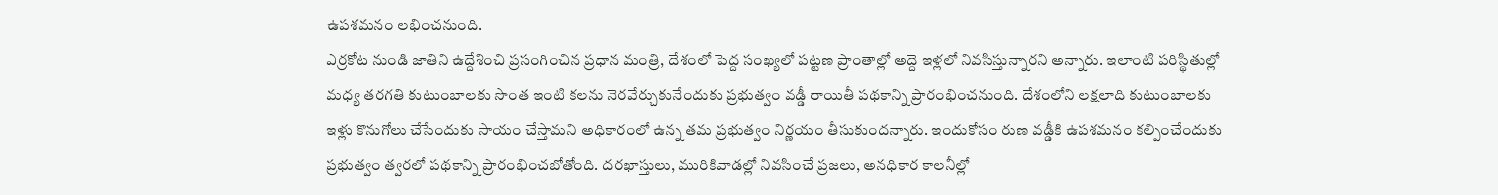ఉపశమనం లభించనుంది.
ఎర్రకోట నుండి జాతిని ఉద్దేశించి ప్రసంగించిన ప్రధాన మంత్రి, దేశంలో పెద్ద సంఖ్యలో పట్టణ ప్రాంతాల్లో అద్దె ఇళ్లలో నివసిస్తున్నారని అన్నారు. ఇలాంటి పరిస్థితుల్లో మధ్య తరగతి కుటుంబాలకు సొంత ఇంటి కలను నెరవేర్చుకునేందుకు ప్రభుత్వం వడ్డీ రాయితీ పథకాన్ని ప్రారంభించనుంది. దేశంలోని లక్షలాది కుటుంబాలకు ఇళ్లు కొనుగోలు చేసేందుకు సాయం చేస్తామని అధికారంలో ఉన్న తమ ప్రభుత్వం నిర్ణయం తీసుకుందన్నారు. ఇందుకోసం రుణ వడ్డీకి ఉపశమనం కల్పించేందుకు ప్రభుత్వం త్వరలో పథకాన్ని ప్రారంభించబోతోంది. దరఖాస్తులు, మురికివాడల్లో నివసించే ప్రజలు, అనధికార కాలనీల్లో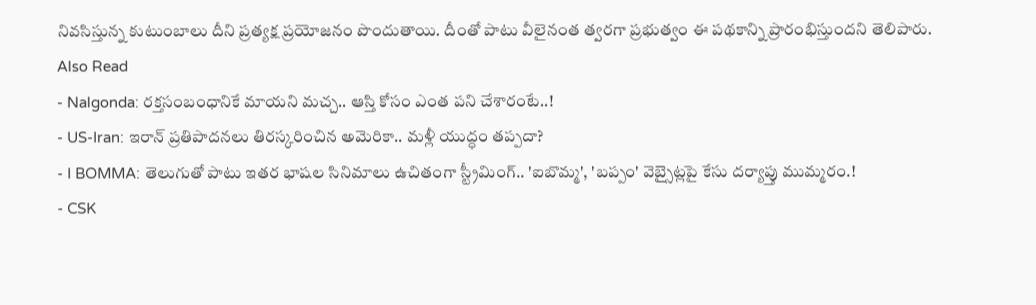నివసిస్తున్న కుటుంబాలు దీని ప్రత్యక్ష ప్రయోజనం పొందుతాయి. దీంతో పాటు వీలైనంత త్వరగా ప్రభుత్వం ఈ పథకాన్ని ప్రారంభిస్తుందని తెలిపారు.
Also Read
- Nalgonda: రక్తసంబంధానికే మాయని మచ్చ.. ఆస్తి కోసం ఎంత పని చేశారంటే..!
- US-Iran: ఇరాన్ ప్రతిపాదనలు తిరస్కరించిన అమెరికా.. మళ్లీ యుద్ధం తప్పదా?
- I BOMMA: తెలుగుతో పాటు ఇతర భాషల సినిమాలు ఉచితంగా స్ట్రీమింగ్.. 'ఐబొమ్మ', 'బప్పం' వెబ్సైట్లపై కేసు దర్యాప్తు ముమ్మరం.!
- CSK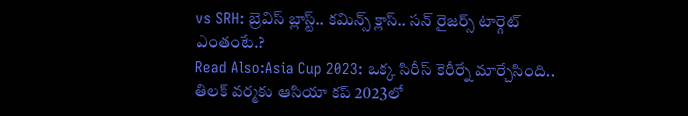vs SRH: బ్రెవిస్ బ్లాస్ట్.. కమిన్స్ క్లాస్.. సన్ రైజర్స్ టార్గెట్ ఎంతంటే.?
Read Also:Asia Cup 2023: ఒక్క సిరీస్ కెరీర్నే మార్చేసింది.. తిలక్ వర్మకు ఆసియా కప్ 2023లో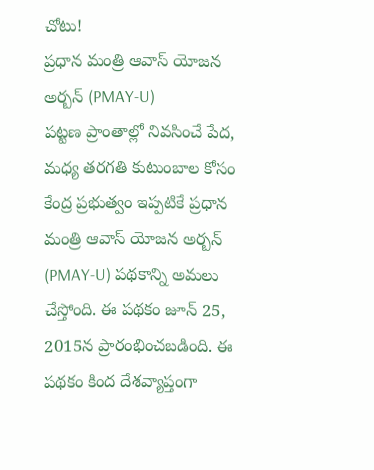చోటు!
ప్రధాన మంత్రి ఆవాస్ యోజన అర్బన్ (PMAY-U)
పట్టణ ప్రాంతాల్లో నివసించే పేద, మధ్య తరగతి కుటుంబాల కోసం కేంద్ర ప్రభుత్వం ఇప్పటికే ప్రధాన మంత్రి ఆవాస్ యోజన అర్బన్ (PMAY-U) పథకాన్ని అమలు చేస్తోంది. ఈ పథకం జూన్ 25, 2015న ప్రారంభించబడింది. ఈ పథకం కింద దేశవ్యాప్తంగా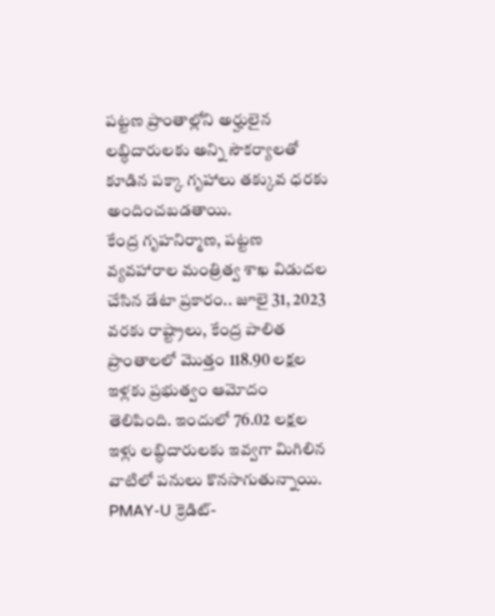పట్టణ ప్రాంతాల్లోని అర్హులైన లబ్ధిదారులకు అన్ని సౌకర్యాలతో కూడిన పక్కా గృహాలు తక్కువ ధరకు అందించబడతాయి.
కేంద్ర గృహనిర్మాణ, పట్టణ వ్యవహారాల మంత్రిత్వ శాఖ విడుదల చేసిన డేటా ప్రకారం.. జూలై 31, 2023 వరకు రాష్ట్రాలు, కేంద్ర పాలిత ప్రాంతాలలో మొత్తం 118.90 లక్షల ఇళ్లకు ప్రభుత్వం ఆమోదం తెలిపింది. ఇందులో 76.02 లక్షల ఇళ్లు లబ్ధిదారులకు ఇవ్వగా మిగిలిన వాటిలో పనులు కొనసాగుతున్నాయి. PMAY-U క్రెడిట్-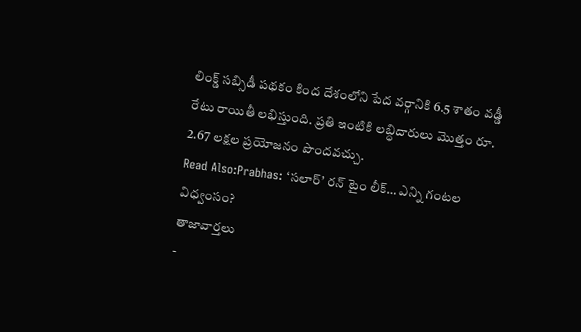లింక్డ్ సబ్సిడీ పథకం కింద దేశంలోని పేద వర్గానికి 6.5 శాతం వడ్డీ రేటు రాయితీ లభిస్తుంది. ప్రతి ఇంటికి లబ్ధిదారులు మొత్తం రూ. 2.67 లక్షల ప్రయోజనం పొందవచ్చు.
Read Also:Prabhas: ‘సలార్’ రన్ టైం లీక్… ఎన్ని గంటల విధ్వంసం?
తాజావార్తలు
-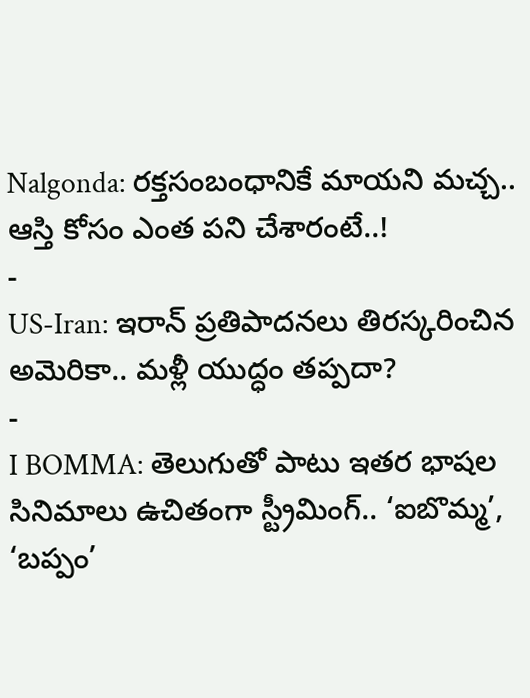Nalgonda: రక్తసంబంధానికే మాయని మచ్చ.. ఆస్తి కోసం ఎంత పని చేశారంటే..!
-
US-Iran: ఇరాన్ ప్రతిపాదనలు తిరస్కరించిన అమెరికా.. మళ్లీ యుద్ధం తప్పదా?
-
I BOMMA: తెలుగుతో పాటు ఇతర భాషల సినిమాలు ఉచితంగా స్ట్రీమింగ్.. ‘ఐబొమ్మ’, ‘బప్పం’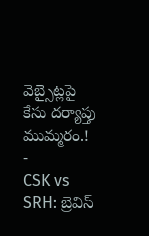వెబ్సైట్లపై కేసు దర్యాప్తు ముమ్మరం.!
-
CSK vs SRH: బ్రెవిస్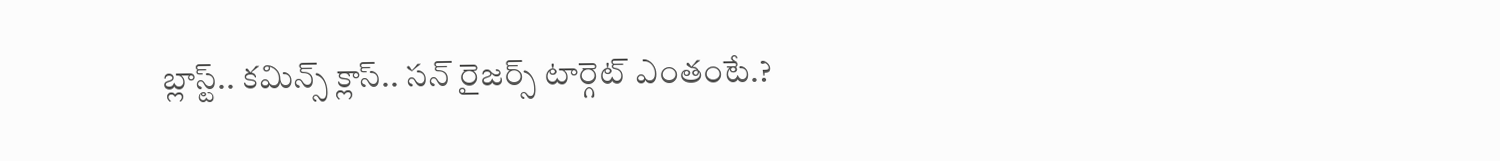బ్లాస్ట్.. కమిన్స్ క్లాస్.. సన్ రైజర్స్ టార్గెట్ ఎంతంటే.?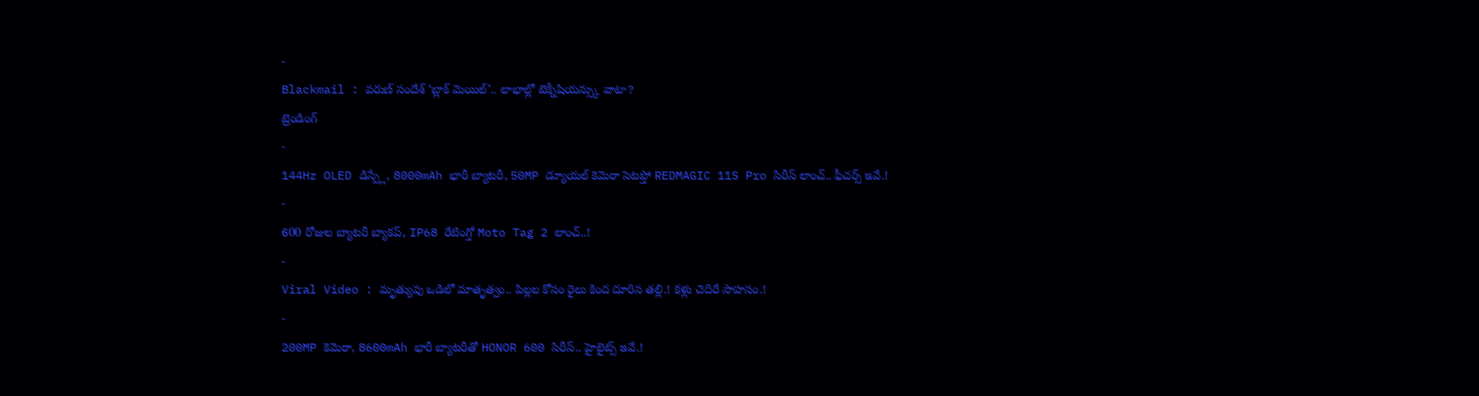-
Blackmail : వరుణ్ సందేశ్ ‘బ్లాక్ మెయిల్’.. లాభాల్లో టెక్నీషియన్స్కు వాటా?
ట్రెండింగ్
-
144Hz OLED డిస్ప్లే, 8000mAh భారీ బ్యాటరీ, 50MP డ్యూయల్ కెమెరా సెటప్తో REDMAGIC 11S Pro సిరీస్ లాంచ్.. ఫీచర్స్ ఇవే.!
-
600 రోజుల బ్యాటరీ బ్యాకప్, IP68 రేటింగ్తో Moto Tag 2 లాంచ్..!
-
Viral Video : మృత్యువు ఒడిలో మాతృత్వం.. పిల్లల కోసం రైలు కింద దూరిన తల్లి.! కళ్లు చెదిరే సాహసం.!
-
200MP కెమెరా, 8600mAh భారీ బ్యాటరీతో HONOR 600 సిరీస్.. హైలైట్స్ ఇవే.!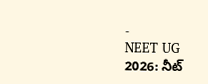-
NEET UG 2026: నీట్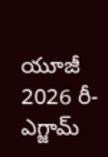యూజీ 2026 రీ-ఎగ్జామ్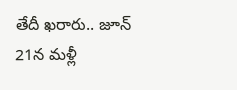తేదీ ఖరారు.. జూన్ 21న మళ్లీ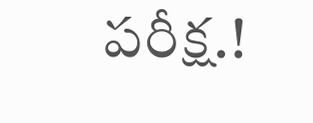పరీక్ష.!